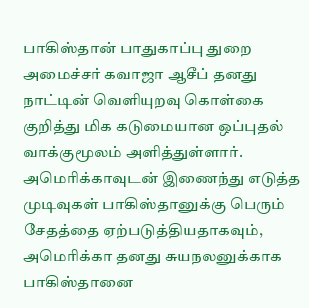பாகிஸ்தான் பாதுகாப்பு துறை அமைச்சர் கவாஜா ஆசீப் தனது நாட்டின் வெளியுறவு கொள்கை குறித்து மிக கடுமையான ஒப்புதல் வாக்குமூலம் அளித்துள்ளார். அமெரிக்காவுடன் இணைந்து எடுத்த முடிவுகள் பாகிஸ்தானுக்கு பெரும் சேதத்தை ஏற்படுத்தியதாகவும், அமெரிக்கா தனது சுயநலனுக்காக பாகிஸ்தானை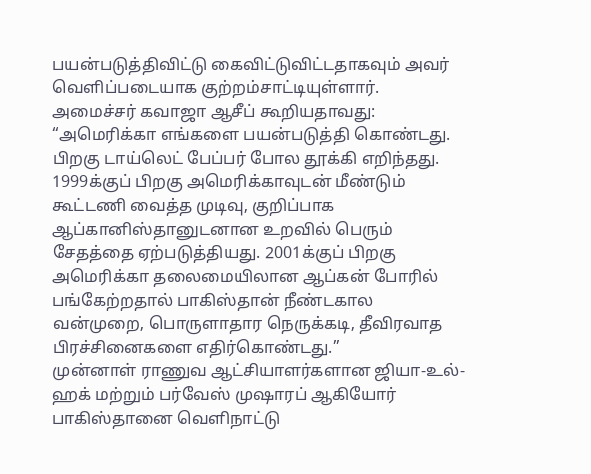பயன்படுத்திவிட்டு கைவிட்டுவிட்டதாகவும் அவர் வெளிப்படையாக குற்றம்சாட்டியுள்ளார்.
அமைச்சர் கவாஜா ஆசீப் கூறியதாவது: “அமெரிக்கா எங்களை பயன்படுத்தி கொண்டது. பிறகு டாய்லெட் பேப்பர் போல தூக்கி எறிந்தது. 1999க்குப் பிறகு அமெரிக்காவுடன் மீண்டும் கூட்டணி வைத்த முடிவு, குறிப்பாக ஆப்கானிஸ்தானுடனான உறவில் பெரும் சேதத்தை ஏற்படுத்தியது. 2001க்குப் பிறகு அமெரிக்கா தலைமையிலான ஆப்கன் போரில் பங்கேற்றதால் பாகிஸ்தான் நீண்டகால வன்முறை, பொருளாதார நெருக்கடி, தீவிரவாத பிரச்சினைகளை எதிர்கொண்டது.”
முன்னாள் ராணுவ ஆட்சியாளர்களான ஜியா-உல்-ஹக் மற்றும் பர்வேஸ் முஷாரப் ஆகியோர் பாகிஸ்தானை வெளிநாட்டு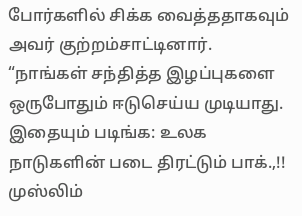போர்களில் சிக்க வைத்ததாகவும் அவர் குற்றம்சாட்டினார். “நாங்கள் சந்தித்த இழப்புகளை ஒருபோதும் ஈடுசெய்ய முடியாது.
இதையும் படிங்க: உலக நாடுகளின் படை திரட்டும் பாக்.,!! முஸ்லிம்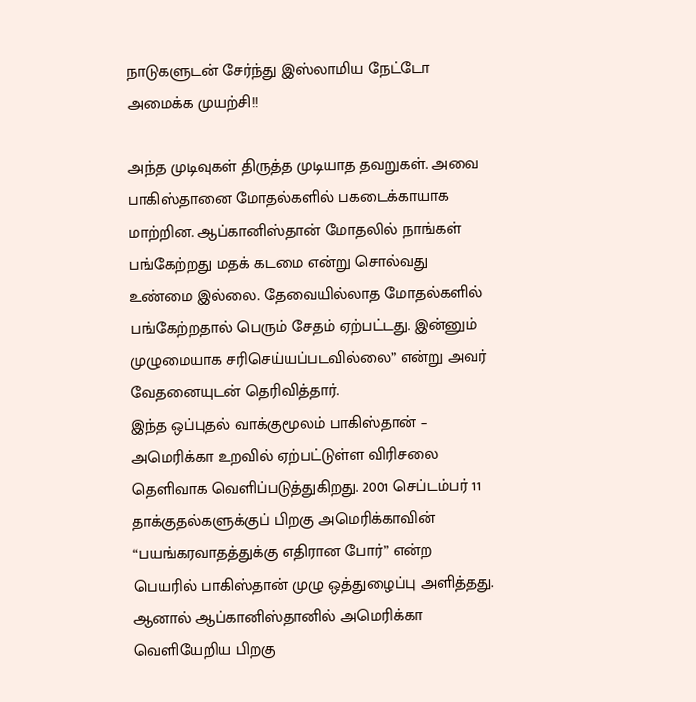நாடுகளுடன் சேர்ந்து இஸ்லாமிய நேட்டோ அமைக்க முயற்சி!!

அந்த முடிவுகள் திருத்த முடியாத தவறுகள். அவை பாகிஸ்தானை மோதல்களில் பகடைக்காயாக மாற்றின. ஆப்கானிஸ்தான் மோதலில் நாங்கள் பங்கேற்றது மதக் கடமை என்று சொல்வது உண்மை இல்லை. தேவையில்லாத மோதல்களில் பங்கேற்றதால் பெரும் சேதம் ஏற்பட்டது. இன்னும் முழுமையாக சரிசெய்யப்படவில்லை” என்று அவர் வேதனையுடன் தெரிவித்தார்.
இந்த ஒப்புதல் வாக்குமூலம் பாகிஸ்தான் – அமெரிக்கா உறவில் ஏற்பட்டுள்ள விரிசலை தெளிவாக வெளிப்படுத்துகிறது. 2001 செப்டம்பர் 11 தாக்குதல்களுக்குப் பிறகு அமெரிக்காவின் “பயங்கரவாதத்துக்கு எதிரான போர்” என்ற பெயரில் பாகிஸ்தான் முழு ஒத்துழைப்பு அளித்தது. ஆனால் ஆப்கானிஸ்தானில் அமெரிக்கா வெளியேறிய பிறகு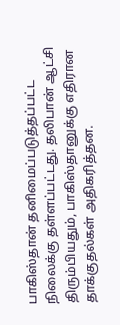பாகிஸ்தான் தனிமைப்படுத்தப்பட்ட நிலைக்கு தள்ளப்பட்டது. தலிபான் ஆட்சி திரும்பியதும், பாகிஸ்தானுக்கு எதிரான தாக்குதல்கள் அதிகரித்தன.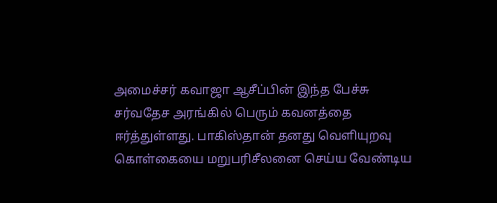அமைச்சர் கவாஜா ஆசீப்பின் இந்த பேச்சு சர்வதேச அரங்கில் பெரும் கவனத்தை ஈர்த்துள்ளது. பாகிஸ்தான் தனது வெளியுறவு கொள்கையை மறுபரிசீலனை செய்ய வேண்டிய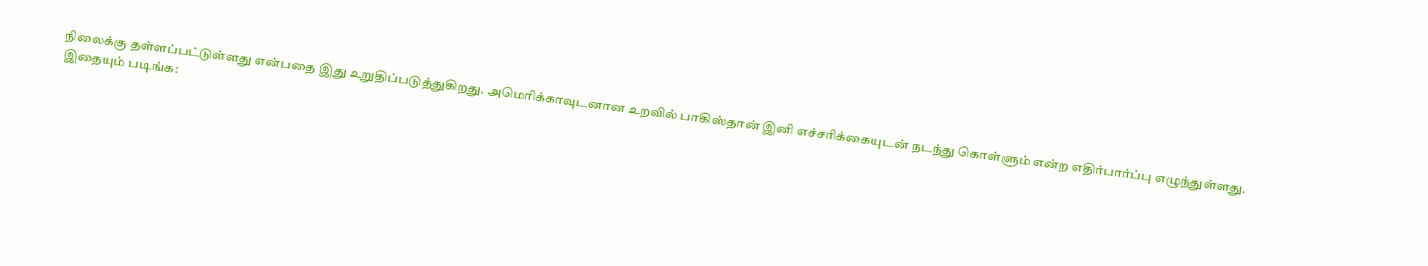நிலைக்கு தள்ளப்பட்டுள்ளது என்பதை இது உறுதிப்படுத்துகிறது. அமெரிக்காவுடனான உறவில் பாகிஸ்தான் இனி எச்சரிக்கையுடன் நடந்து கொள்ளும் என்ற எதிர்பார்ப்பு எழுந்துள்ளது.
இதையும் படிங்க: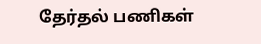தேர்தல் பணிகள்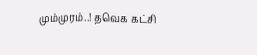மும்முரம்..! தவெக கட்சி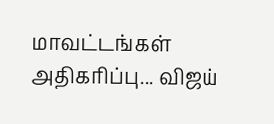மாவட்டங்கள் அதிகரிப்பு... விஜய்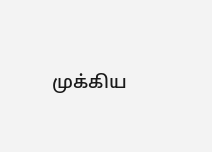முக்கிய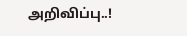அறிவிப்பு..!